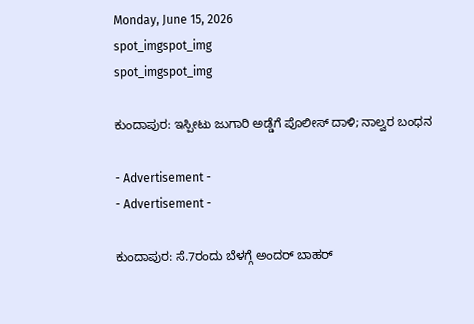Monday, June 15, 2026
spot_imgspot_img
spot_imgspot_img

ಕುಂದಾಪುರ: ಇಸ್ಪೀಟು ಜುಗಾರಿ ಅಡ್ಡೆಗೆ ಪೊಲೀ‌ಸ್‌ ದಾಳಿ; ನಾಲ್ವರ ಬಂಧನ

- Advertisement -
- Advertisement -

ಕುಂದಾಪುರ: ಸೆ.7ರಂದು ಬೆಳಗ್ಗೆ ಅಂದ‌ರ್ ಬಾಹ‌ರ್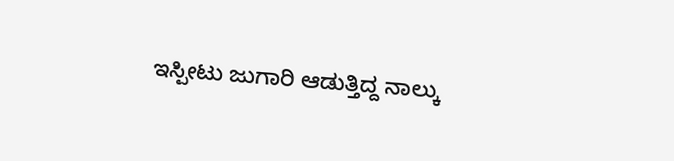ಇಸ್ಪೀಟು ಜುಗಾರಿ ಆಡುತ್ತಿದ್ದ ನಾಲ್ಕು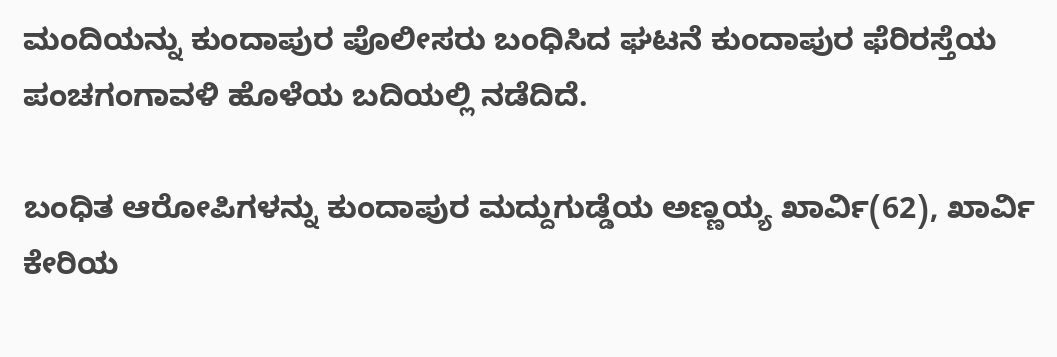ಮಂದಿಯನ್ನು ಕುಂದಾಪುರ ಪೊಲೀಸರು ಬಂಧಿಸಿದ ಘಟನೆ ಕುಂದಾಪುರ ಫೆರಿರಸ್ತೆಯ ಪಂಚಗಂಗಾವಳಿ ಹೊಳೆಯ ಬದಿಯಲ್ಲಿ ನಡೆದಿದೆ.

ಬಂಧಿತ ಆರೋಪಿಗಳನ್ನು ಕುಂದಾಪುರ ಮದ್ದುಗುಡ್ಡೆಯ ಅಣ್ಣಯ್ಯ ಖಾರ್ವಿ(62), ಖಾರ್ವಿ ಕೇರಿಯ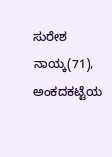ಸುರೇಶ ನಾಯ್ಕ(71), ಅಂಕದಕಟ್ಟೆಯ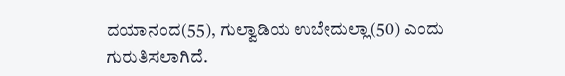ದಯಾನಂದ(55), ಗುಲ್ವಾಡಿಯ ಉಬೇದುಲ್ಲಾ(50) ಎಂದು ಗುರುತಿಸಲಾಗಿದೆ.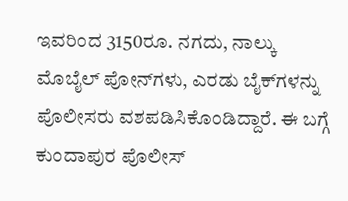ಇವರಿಂದ 3150ರೂ. ನಗದು, ನಾಲ್ಕು ಮೊಬೈಲ್ ಪೋನ್‌ಗಳು, ಎರಡು ಬೈಕ್‌ಗಳನ್ನು ಪೊಲೀಸರು ವಶಪಡಿಸಿಕೊಂಡಿದ್ದಾರೆ. ಈ ಬಗ್ಗೆ ಕುಂದಾಪುರ ಪೊಲೀಸ್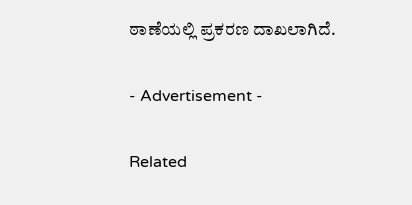ಠಾಣೆಯಲ್ಲಿ ಪ್ರಕರಣ ದಾಖಲಾಗಿದೆ.

- Advertisement -

Related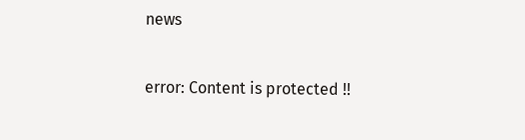news

error: Content is protected !!